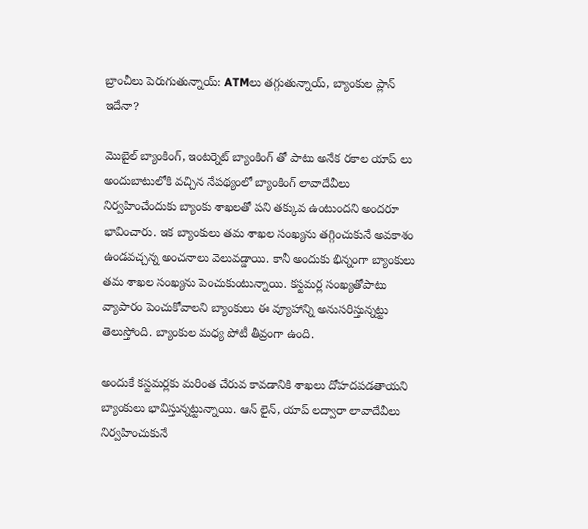బ్రాంచీలు పెరుగుతున్నాయ్: ATMలు తగ్గుతున్నాయ్, బ్యాంకుల ప్లాన్ ఇదేనా?

మొబైల్ బ్యాంకింగ్, ఇంటర్నెట్ బ్యాంకింగ్ తో పాటు అనేక రకాల యాప్ లు అందుబాటులోకి వచ్చిన నేపథ్యంలో బ్యాంకింగ్ లావాదేవీలు నిర్వహించేందుకు బ్యాంకు శాఖలతో పని తక్కువ ఉంటుందని అందరూ భావించారు. ఇక బ్యాంకులు తమ శాఖల సంఖ్యను తగ్గించుకునే అవకాశం ఉండవచ్చన్న అంచనాలు వెలువడ్డాయి. కానీ అందుకు భిన్నంగా బ్యాంకులు తమ శాఖల సంఖ్యను పెంచుకుంటున్నాయి. కస్టమర్ల సంఖ్యతోపాటు వ్యాపారం పెంచుకోవాలని బ్యాంకులు ఈ వ్యూహాన్ని అనుసరిస్తున్నట్టు తెలుస్తోంది. బ్యాంకుల మధ్య పోటీ తీవ్రంగా ఉంది.

అందుకే కస్టమర్లకు మరింత చేరువ కావడానికి శాఖలు దోహదపడతాయని బ్యాంకులు భావిస్తున్నట్టున్నాయి. ఆన్ లైన్, యాప్ లద్వారా లావాదేవీలు నిర్వహించుకునే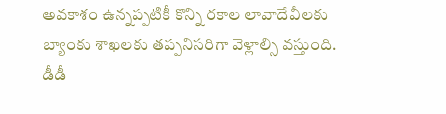అవకాశం ఉన్నప్పటికీ కొన్ని రకాల లావాదేవీలకు బ్యాంకు శాఖలకు తప్పనిసరిగా వెళ్లాల్సి వస్తుంది. డీడీ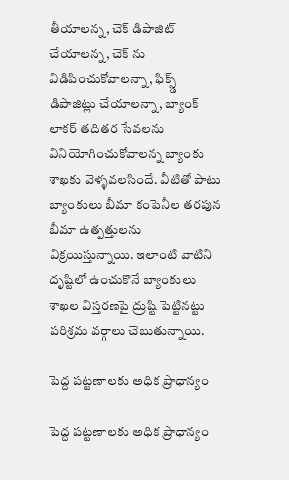తీయాలన్న, చెక్ డిపాజిట్ చేయాలన్న, చెక్ ను విడిపించుకోవాలన్నా, ఫిక్స్డ్ డిపాజిట్లు చేయాలన్నా, బ్యాంక్ లాకర్ తదితర సేవలను వినియోగించుకోవాలన్న బ్యాంకు శాఖకు వెళ్ళవలసిందే. వీటితో పాటు బ్యాంకులు బీమా కంపెనీల తరపున బీమా ఉత్పత్తులను విక్రయిస్తున్నాయి. ఇలాంటి వాటిని దృష్టిలో ఉంచుకొనే బ్యాంకులు శాఖల విస్తరణపై ద్రుష్టి పెట్టినట్టు పరిశ్రమ వర్గాలు చెబుతున్నాయి.

పెద్ద పట్టణాలకు అధిక ప్రాధాన్యం

పెద్ద పట్టణాలకు అధిక ప్రాధాన్యం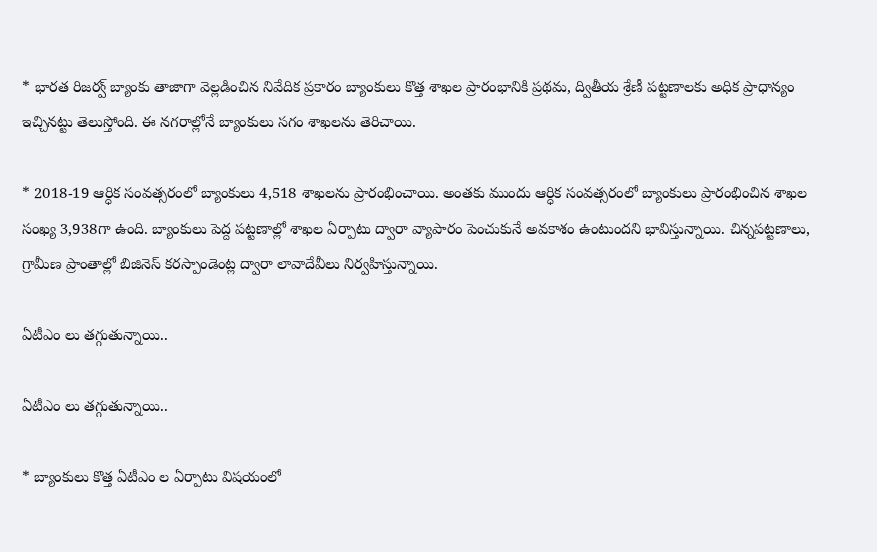* భారత రిజర్వ్ బ్యాంకు తాజాగా వెల్లడించిన నివేదిక ప్రకారం బ్యాంకులు కొత్త శాఖల ప్రారంభానికి ప్రథమ, ద్వితీయ శ్రేణీ పట్టణాలకు అధిక ప్రాధాన్యం ఇచ్చినట్టు తెలుస్తోంది. ఈ నగరాల్లోనే బ్యాంకులు సగం శాఖలను తెరిచాయి.

* 2018-19 ఆర్ధిక సంవత్సరంలో బ్యాంకులు 4,518 శాఖలను ప్రారంభించాయి. అంతకు ముందు ఆర్ధిక సంవత్సరంలో బ్యాంకులు ప్రారంభించిన శాఖల సంఖ్య 3,938గా ఉంది. బ్యాంకులు పెద్ద పట్టణాల్లో శాఖల ఏర్పాటు ద్వారా వ్యాపారం పెంచుకునే అవకాశం ఉంటుందని భావిస్తున్నాయి. చిన్నపట్టణాలు, గ్రామీణ ప్రాంతాల్లో బిజినెస్ కరస్పాండెంట్ల ద్వారా లావాదేవీలు నిర్వహిస్తున్నాయి.

ఏటీఎం లు తగ్గుతున్నాయి..

ఏటీఎం లు తగ్గుతున్నాయి..

* బ్యాంకులు కొత్త ఏటీఎం ల ఏర్పాటు విషయంలో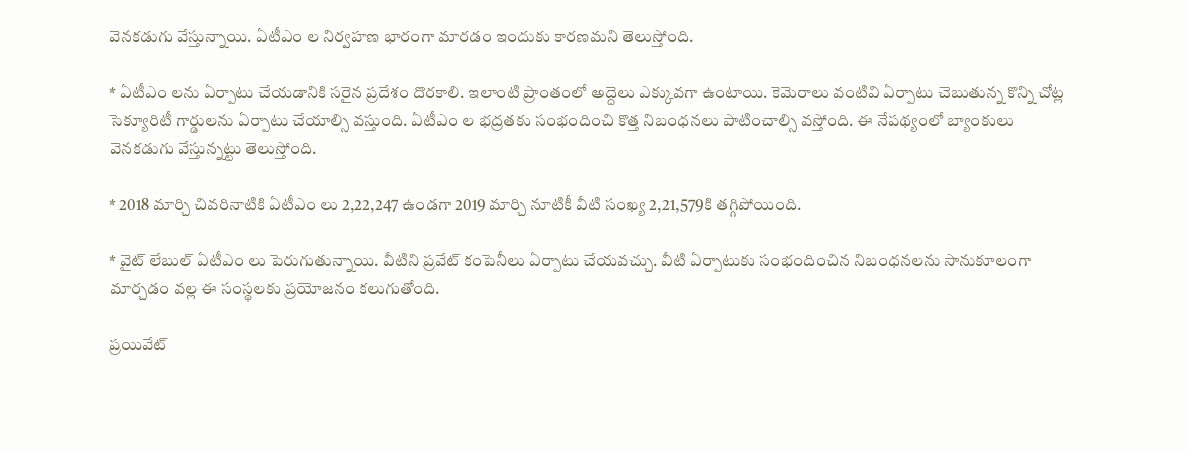వెనకడుగు వేస్తున్నాయి. ఏటీఎం ల నిర్వహణ భారంగా మారడం ఇందుకు కారణమని తెలుస్తోంది.

* ఏటీఎం లను ఏర్పాటు చేయడానికి సరైన ప్రదేశం దొరకాలి. ఇలాంటి ప్రాంతంలో అద్దెలు ఎక్కువగా ఉంటాయి. కెమెరాలు వంటివి ఏర్పాటు చెబుతున్న కొన్ని చోట్ల సెక్యూరిటీ గార్డులను ఏర్పాటు చేయాల్సి వస్తుంది. ఏటీఎం ల భద్రతకు సంభందించి కొత్త నిబంధనలు పాటించాల్సి వస్తోంది. ఈ నేపథ్యంలో బ్యాంకులు వెనకడుగు వేస్తున్నట్టు తెలుస్తోంది.

* 2018 మార్చి చివరినాటికి ఏటీఎం లు 2,22,247 ఉండగా 2019 మార్చి నూటికీ వీటి సంఖ్య 2,21,579కి తగ్గిపోయింది.

* వైట్ లేబుల్ ఏటీఎం లు పెరుగుతున్నాయి. వీటిని ప్రవేట్ కంపెనీలు ఏర్పాటు చేయవచ్చు. వీటి ఏర్పాటుకు సంభందించిన నిబంధనలను సానుకూలంగా మార్చడం వల్ల ఈ సంస్థలకు ప్రయోజనం కలుగుతోంది.

ప్రయివేట్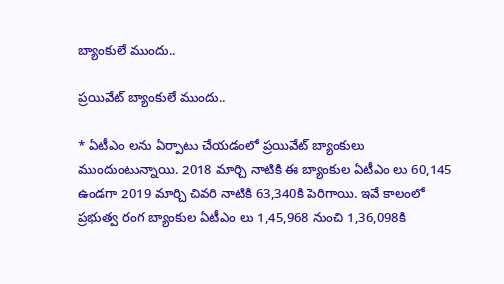బ్యాంకులే ముందు..

ప్రయివేట్ బ్యాంకులే ముందు..

* ఏటీఎం లను ఏర్పాటు చేయడంలో ప్రయివేట్ బ్యాంకులు ముందుంటున్నాయి. 2018 మార్చి నాటికి ఈ బ్యాంకుల ఏటీఎం లు 60,145 ఉండగా 2019 మార్చి చివరి నాటికి 63,340కి పెరిగాయి. ఇవే కాలంలో ప్రభుత్వ రంగ బ్యాంకుల ఏటీఎం లు 1,45,968 నుంచి 1,36,098కి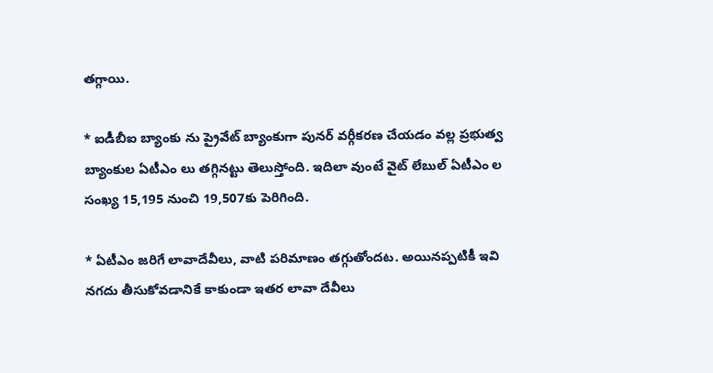తగ్గాయి.

* ఐడీబీఐ బ్యాంకు ను ప్రైవేట్ బ్యాంకుగా పునర్ వర్గీకరణ చేయడం వల్ల ప్రభుత్వ బ్యాంకుల ఏటీఎం లు తగ్గినట్టు తెలుస్తోంది. ఇదిలా వుంటే వైట్ లేబుల్ ఏటీఎం ల సంఖ్య 15,195 నుంచి 19,507కు పెరిగింది.

* ఏటీఎం జరిగే లావాదేవీలు, వాటి పరిమాణం తగ్గుతోందట. అయినప్పటికీ ఇవి నగదు తీసుకోవడానికే కాకుండా ఇతర లావా దేవీలు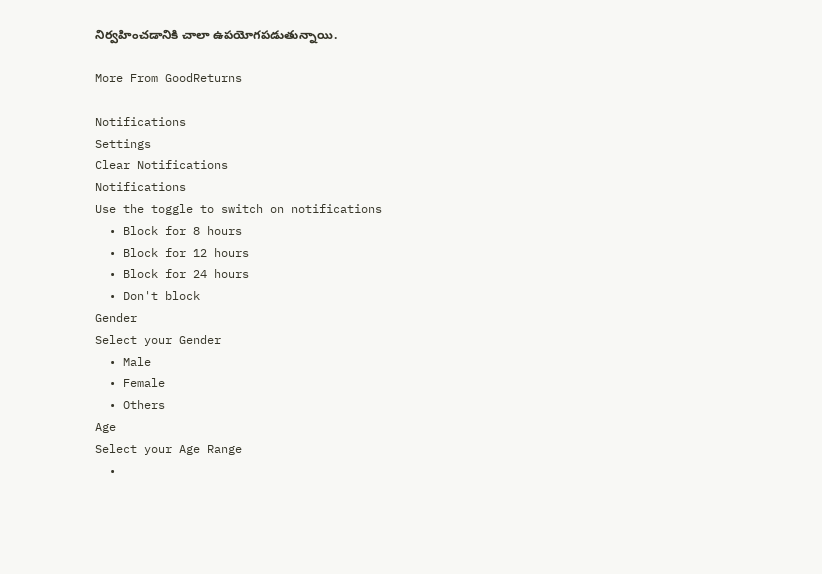నిర్వహించడానికి చాలా ఉపయోగపడుతున్నాయి.

More From GoodReturns

Notifications
Settings
Clear Notifications
Notifications
Use the toggle to switch on notifications
  • Block for 8 hours
  • Block for 12 hours
  • Block for 24 hours
  • Don't block
Gender
Select your Gender
  • Male
  • Female
  • Others
Age
Select your Age Range
  •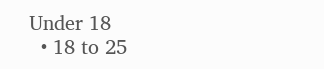Under 18
  • 18 to 25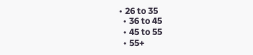• 26 to 35
  • 36 to 45
  • 45 to 55
  • 55+